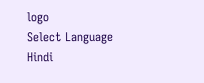logo
Select Language
Hindi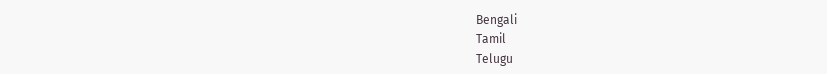Bengali
Tamil
Telugu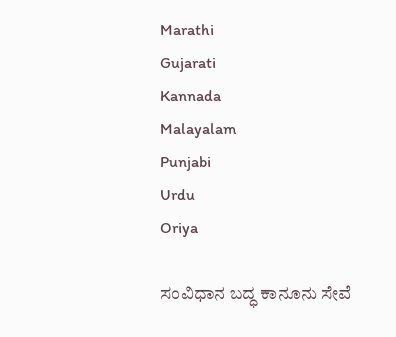Marathi
Gujarati
Kannada
Malayalam
Punjabi
Urdu
Oriya

ಸಂವಿಧಾನ ಬದ್ಧ ಕಾನೂನು ಸೇವೆ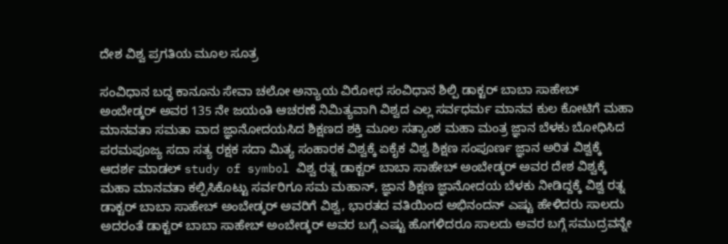ದೇಶ ವಿಶ್ವ ಪ್ರಗತಿಯ ಮೂಲ ಸೂತ್ರ

ಸಂವಿಧಾನ ಬದ್ಧ ಕಾನೂನು ಸೇವಾ ಚಲೋ ಅನ್ಯಾಯ ವಿರೋಧ ಸಂವಿಧಾನ ಶಿಲ್ಪಿ ಡಾಕ್ಟರ್ ಬಾಬಾ ಸಾಹೇಬ್ ಅಂಬೇಡ್ಕರ್ ಅವರ 135 ನೇ ಜಯಂತಿ ಆಚರಣೆ ನಿಮಿತ್ಯವಾಗಿ ವಿಶ್ವದ ಎಲ್ಲ ಸರ್ವಧರ್ಮ ಮಾನವ ಕುಲ ಕೋಟಿಗೆ ಮಹಾ ಮಾನವತಾ ಸಮತಾ ವಾದ ಜ್ಞಾನೋದಯಸಿದ ಶಿಕ್ಷಣದ ಶಕ್ತಿ ಮೂಲ ಸತ್ಯಾಂಶ ಮಹಾ ಮಂತ್ರ ಜ್ಞಾನ ಬೆಳಕು ಬೋಧಿಸಿದ ಪರಮಪೂಜ್ಯ ಸದಾ ಸತ್ಯ ರಕ್ಷಕ ಸದಾ ಮಿತ್ಯ ಸಂಹಾರಕ ವಿಶ್ವಕ್ಕೆ ಏಕೈಕ ವಿಶ್ವ ಶಿಕ್ಷಣ ಸಂಪೂರ್ಣ ಜ್ಞಾನ ಅರಿತ ವಿಶ್ವಕ್ಕೆ ಆದರ್ಶ ಮಾಡಲ್ study of symbol ವಿಶ್ವ ರತ್ನ ಡಾಕ್ಟರ್ ಬಾಬಾ ಸಾಹೇಬ್ ಅಂಬೇಡ್ಕರ್ ಅವರ ದೇಶ ವಿಶ್ವಕ್ಕೆ ಮಹಾ ಮಾನವತಾ ಕಲ್ಪಿಸಿಕೊಟ್ಟು ಸರ್ವರಿಗೂ ಸಮ ಮಹಾನ್, ಜ್ಞಾನ ಶಿಕ್ಷಣ ಜ್ಞಾನೋದಯ ಬೆಳಕು ನೀಡಿದ್ದಕ್ಕೆ ವಿಶ್ವ ರತ್ನ ಡಾಕ್ಟರ್ ಬಾಬಾ ಸಾಹೇಬ್ ಅಂಬೇಡ್ಕರ್ ಅವರಿಗೆ ವಿಶ್ವ, ಭಾರತದ ವತಿಯಿಂದ ಅಭಿನಂದನ್ ಎಷ್ಟು ಹೇಳಿದರು ಸಾಲದು ಅದರಂತೆ ಡಾಕ್ಟರ್ ಬಾಬಾ ಸಾಹೇಬ್ ಅಂಬೇಡ್ಕರ್ ಅವರ ಬಗ್ಗೆ ಎಷ್ಟು ಹೊಗಳಿದರೂ ಸಾಲದು ಅವರ ಬಗ್ಗೆ ಸಮುದ್ರವನ್ನೇ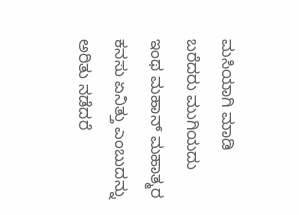ಮಸಿಯಾಗಿ ಮಾಡಿ ಬರೆದರು ಮುಗಿಯದು ಇಂಥ ಮಹಾನ್ ಮಹಾತ್ಮರ ಕನಸು ಏನಿತ್ತು ಎಂಬುದನ್ನು ಅರಿತು ನಡೆದರೆ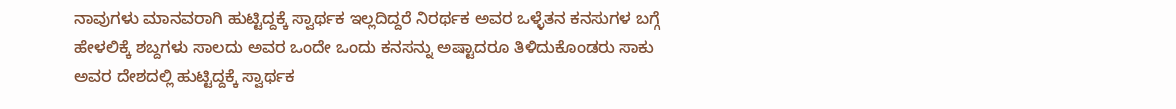ನಾವುಗಳು ಮಾನವರಾಗಿ ಹುಟ್ಟಿದ್ದಕ್ಕೆ ಸ್ವಾರ್ಥಕ ಇಲ್ಲದಿದ್ದರೆ ನಿರರ್ಥಕ ಅವರ ಒಳ್ಳೆತನ ಕನಸುಗಳ ಬಗ್ಗೆ ಹೇಳಲಿಕ್ಕೆ ಶಬ್ದಗಳು ಸಾಲದು ಅವರ ಒಂದೇ ಒಂದು ಕನಸನ್ನು ಅಷ್ಟಾದರೂ ತಿಳಿದುಕೊಂಡರು ಸಾಕು ಅವರ ದೇಶದಲ್ಲಿ ಹುಟ್ಟಿದ್ದಕ್ಕೆ ಸ್ವಾರ್ಥಕ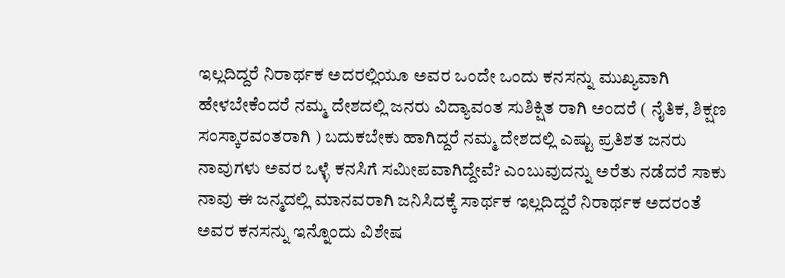ಇಲ್ಲದಿದ್ದರೆ ನಿರಾರ್ಥಕ ಅದರಲ್ಲಿಯೂ ಅವರ ಒಂದೇ ಒಂದು ಕನಸನ್ನು ಮುಖ್ಯವಾಗಿ ಹೇಳಬೇಕೆಂದರೆ ನಮ್ಮ ದೇಶದಲ್ಲಿ ಜನರು ವಿದ್ಯಾವಂತ ಸುಶಿಕ್ಷಿತ ರಾಗಿ ಅಂದರೆ ( ನೈತಿಕ, ಶಿಕ್ಷಣ ಸಂಸ್ಕಾರವಂತರಾಗಿ ) ಬದುಕಬೇಕು ಹಾಗಿದ್ದರೆ ನಮ್ಮ ದೇಶದಲ್ಲಿ ಎಷ್ಟು ಪ್ರತಿಶತ ಜನರು ನಾವುಗಳು ಅವರ ಒಳ್ಳೆ ಕನಸಿಗೆ ಸಮೀಪವಾಗಿದ್ದೇವೆ? ಎಂಬುವುದನ್ನು ಅರೆತು ನಡೆದರೆ ಸಾಕು ನಾವು ಈ ಜನ್ಮದಲ್ಲಿ ಮಾನವರಾಗಿ ಜನಿಸಿದಕ್ಕೆ ಸಾರ್ಥಕ ಇಲ್ಲದಿದ್ದರೆ ನಿರಾರ್ಥಕ ಅದರಂತೆ ಅವರ ಕನಸನ್ನು ಇನ್ನೊಂದು ವಿಶೇಷ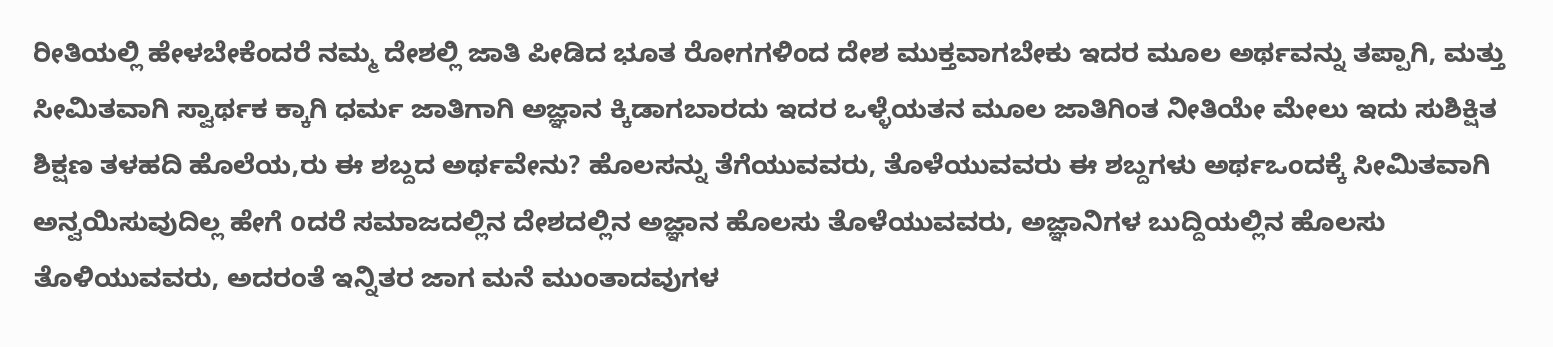ರೀತಿಯಲ್ಲಿ ಹೇಳಬೇಕೆಂದರೆ ನಮ್ಮ ದೇಶಲ್ಲಿ ಜಾತಿ ಪೀಡಿದ ಭೂತ ರೋಗಗಳಿಂದ ದೇಶ ಮುಕ್ತವಾಗಬೇಕು ಇದರ ಮೂಲ ಅರ್ಥವನ್ನು ತಪ್ಪಾಗಿ, ಮತ್ತು ಸೀಮಿತವಾಗಿ ಸ್ವಾರ್ಥಕ ಕ್ಕಾಗಿ ಧರ್ಮ ಜಾತಿಗಾಗಿ ಅಜ್ಞಾನ ಕ್ಕಿಡಾಗಬಾರದು ಇದರ ಒಳ್ಳೆಯತನ ಮೂಲ ಜಾತಿಗಿಂತ ನೀತಿಯೇ ಮೇಲು ಇದು ಸುಶಿಕ್ಷಿತ ಶಿಕ್ಷಣ ತಳಹದಿ ಹೊಲೆಯ,ರು ಈ ಶಬ್ದದ ಅರ್ಥವೇನು? ಹೊಲಸನ್ನು ತೆಗೆಯುವವರು, ತೊಳೆಯುವವರು ಈ ಶಬ್ದಗಳು ಅರ್ಥಒಂದಕ್ಕೆ ಸೀಮಿತವಾಗಿ ಅನ್ವಯಿಸುವುದಿಲ್ಲ ಹೇಗೆ oದರೆ ಸಮಾಜದಲ್ಲಿನ ದೇಶದಲ್ಲಿನ ಅಜ್ಞಾನ ಹೊಲಸು ತೊಳೆಯುವವರು, ಅಜ್ಞಾನಿಗಳ ಬುದ್ದಿಯಲ್ಲಿನ ಹೊಲಸು ತೊಳಿಯುವವರು, ಅದರಂತೆ ಇನ್ನಿತರ ಜಾಗ ಮನೆ ಮುಂತಾದವುಗಳ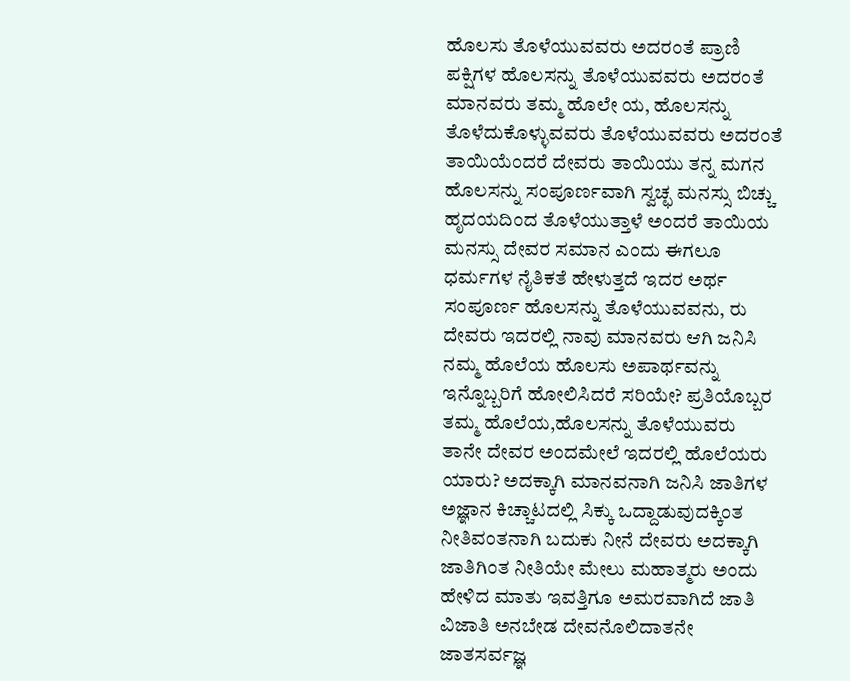ಹೊಲಸು ತೊಳೆಯುವವರು ಅದರಂತೆ ಪ್ರಾಣಿ ಪಕ್ಷಿಗಳ ಹೊಲಸನ್ನು ತೊಳೆಯುವವರು ಅದರಂತೆ ಮಾನವರು ತಮ್ಮ ಹೊಲೇ ಯ, ಹೊಲಸನ್ನು ತೊಳೆದುಕೊಳ್ಳುವವರು ತೊಳೆಯುವವರು ಅದರಂತೆ ತಾಯಿಯೆಂದರೆ ದೇವರು ತಾಯಿಯು ತನ್ನ ಮಗನ ಹೊಲಸನ್ನು ಸಂಪೂರ್ಣವಾಗಿ ಸ್ವಚ್ಛ ಮನಸ್ಸು ಬಿಚ್ಚು ಹೃದಯದಿಂದ ತೊಳೆಯುತ್ತಾಳೆ ಅಂದರೆ ತಾಯಿಯ ಮನಸ್ಸು ದೇವರ ಸಮಾನ ಎಂದು ಈಗಲೂ ಧರ್ಮಗಳ ನೈತಿಕತೆ ಹೇಳುತ್ತದೆ ಇದರ ಅರ್ಥ ಸಂಪೂರ್ಣ ಹೊಲಸನ್ನು ತೊಳೆಯುವವನು, ರು ದೇವರು ಇದರಲ್ಲಿ ನಾವು ಮಾನವರು ಆಗಿ ಜನಿಸಿ ನಮ್ಮ ಹೊಲೆಯ ಹೊಲಸು ಅಪಾರ್ಥವನ್ನು ಇನ್ನೊಬ್ಬರಿಗೆ ಹೋಲಿಸಿದರೆ ಸರಿಯೇ? ಪ್ರತಿಯೊಬ್ಬರ ತಮ್ಮ ಹೊಲೆಯ,ಹೊಲಸನ್ನು ತೊಳೆಯುವರು ತಾನೇ ದೇವರ ಅಂದಮೇಲೆ ಇದರಲ್ಲಿ ಹೊಲೆಯರು ಯಾರು? ಅದಕ್ಕಾಗಿ ಮಾನವನಾಗಿ ಜನಿಸಿ ಜಾತಿಗಳ ಅಜ್ಞಾನ ಕಿಚ್ಚಾಟದಲ್ಲಿ ಸಿಕ್ಕು ಒದ್ದಾಡುವುದಕ್ಕಿಂತ ನೀತಿವಂತನಾಗಿ ಬದುಕು ನೀನೆ ದೇವರು ಅದಕ್ಕಾಗಿ ಜಾತಿಗಿಂತ ನೀತಿಯೇ ಮೇಲು ಮಹಾತ್ಮರು ಅಂದು ಹೇಳಿದ ಮಾತು ಇವತ್ತಿಗೂ ಅಮರವಾಗಿದೆ ಜಾತಿ ವಿಜಾತಿ ಅನಬೇಡ ದೇವನೊಲಿದಾತನೇ ಜಾತಸರ್ವಜ್ಞ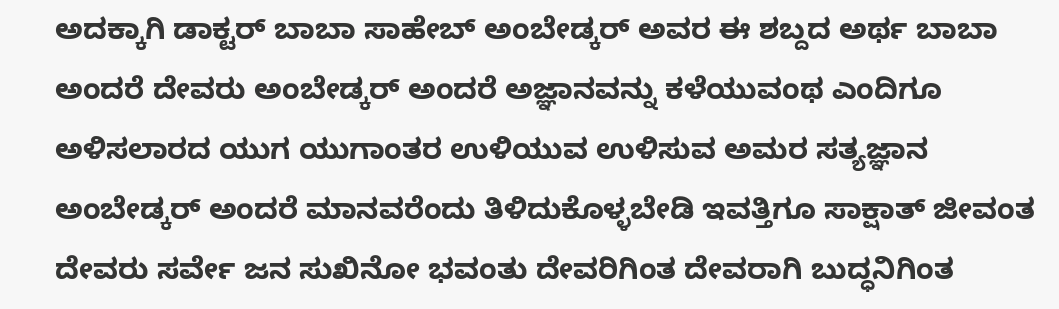ಅದಕ್ಕಾಗಿ ಡಾಕ್ಟರ್ ಬಾಬಾ ಸಾಹೇಬ್ ಅಂಬೇಡ್ಕರ್ ಅವರ ಈ ಶಬ್ದದ ಅರ್ಥ ಬಾಬಾ ಅಂದರೆ ದೇವರು ಅಂಬೇಡ್ಕರ್ ಅಂದರೆ ಅಜ್ಞಾನವನ್ನು ಕಳೆಯುವಂಥ ಎಂದಿಗೂ ಅಳಿಸಲಾರದ ಯುಗ ಯುಗಾಂತರ ಉಳಿಯುವ ಉಳಿಸುವ ಅಮರ ಸತ್ಯಜ್ಞಾನ ಅಂಬೇಡ್ಕರ್ ಅಂದರೆ ಮಾನವರೆಂದು ತಿಳಿದುಕೊಳ್ಳಬೇಡಿ ಇವತ್ತಿಗೂ ಸಾಕ್ಷಾತ್ ಜೀವಂತ ದೇವರು ಸರ್ವೇ ಜನ ಸುಖಿನೋ ಭವಂತು ದೇವರಿಗಿಂತ ದೇವರಾಗಿ ಬುದ್ಧನಿಗಿಂತ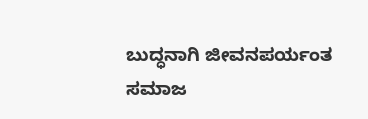ಬುದ್ಧನಾಗಿ ಜೀವನಪರ್ಯಂತ ಸಮಾಜ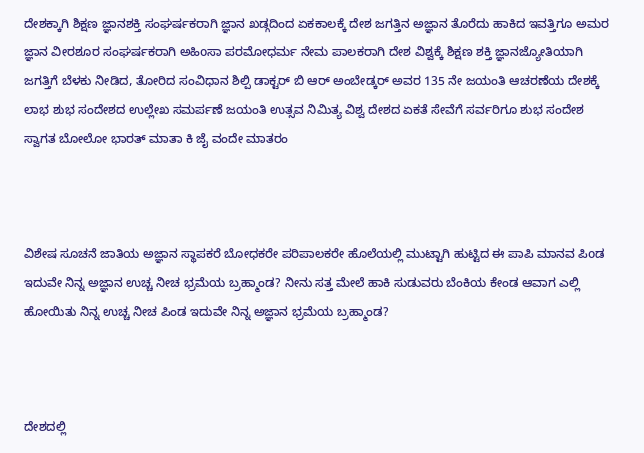ದೇಶಕ್ಕಾಗಿ ಶಿಕ್ಷಣ ಜ್ಞಾನಶಕ್ತಿ ಸಂಘರ್ಷಕರಾಗಿ ಜ್ಞಾನ ಖಡ್ಗದಿಂದ ಏಕಕಾಲಕ್ಕೆ ದೇಶ ಜಗತ್ತಿನ ಅಜ್ಞಾನ ತೊರೆದು ಹಾಕಿದ ಇವತ್ತಿಗೂ ಅಮರ ಜ್ಞಾನ ವೀರಶೂರ ಸಂಘರ್ಷಕರಾಗಿ ಅಹಿoಸಾ ಪರಮೋಧರ್ಮ ನೇಮ ಪಾಲಕರಾಗಿ ದೇಶ ವಿಶ್ವಕ್ಕೆ ಶಿಕ್ಷಣ ಶಕ್ತಿ ಜ್ಞಾನಜ್ಯೋತಿಯಾಗಿ ಜಗತ್ತಿಗೆ ಬೆಳಕು ನೀಡಿದ, ತೋರಿದ ಸಂವಿಧಾನ ಶಿಲ್ಪಿ ಡಾಕ್ಟರ್ ಬಿ ಆರ್ ಅಂಬೇಡ್ಕರ್ ಅವರ 135 ನೇ ಜಯಂತಿ ಆಚರಣೆಯ ದೇಶಕ್ಕೆ ಲಾಭ ಶುಭ ಸಂದೇಶದ ಉಲ್ಲೇಖ ಸಮರ್ಪಣೆ ಜಯಂತಿ ಉತ್ಸವ ನಿಮಿತ್ಯ ವಿಶ್ವ ದೇಶದ ಏಕತೆ ಸೇವೆಗೆ ಸರ್ವರಿಗೂ ಶುಭ ಸಂದೇಶ ಸ್ವಾಗತ ಬೋಲೋ ಭಾರತ್ ಮಾತಾ ಕಿ ಜೈ ವಂದೇ ಮಾತರಂ



ವಿಶೇಷ ಸೂಚನೆ ಜಾತಿಯ ಅಜ್ಞಾನ ಸ್ಥಾಪಕರೆ ಬೋಧಕರೇ ಪರಿಪಾಲಕರೇ ಹೊಲೆಯಲ್ಲಿ ಮುಟ್ಟಾಗಿ ಹುಟ್ಟಿದ ಈ ಪಾಪಿ ಮಾನವ ಪಿoಡ ಇದುವೇ ನಿನ್ನ ಅಜ್ಞಾನ ಉಚ್ಚ ನೀಚ ಭ್ರಮೆಯ ಬ್ರಹ್ಮಾಂಡ? ನೀನು ಸತ್ತ ಮೇಲೆ ಹಾಕಿ ಸುಡುವರು ಬೆಂಕಿಯ ಕೇಂಡ ಆವಾಗ ಎಲ್ಲಿ ಹೋಯಿತು ನಿನ್ನ ಉಚ್ಚ ನೀಚ ಪಿಂಡ ಇದುವೇ ನಿನ್ನ ಅಜ್ಞಾನ ಭ್ರಮೆಯ ಬ್ರಹ್ಮಾಂಡ?



ದೇಶದಲ್ಲಿ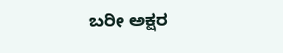ಬರೀ ಅಕ್ಷರ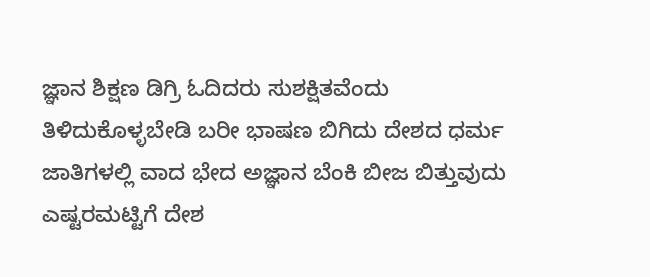ಜ್ಞಾನ ಶಿಕ್ಷಣ ಡಿಗ್ರಿ ಓದಿದರು ಸುಶಕ್ಷಿತವೆಂದು ತಿಳಿದುಕೊಳ್ಳಬೇಡಿ ಬರೀ ಭಾಷಣ ಬಿಗಿದು ದೇಶದ ಧರ್ಮ ಜಾತಿಗಳಲ್ಲಿ ವಾದ ಭೇದ ಅಜ್ಞಾನ ಬೆಂಕಿ ಬೀಜ ಬಿತ್ತುವುದು ಎಷ್ಟರಮಟ್ಟಿಗೆ ದೇಶ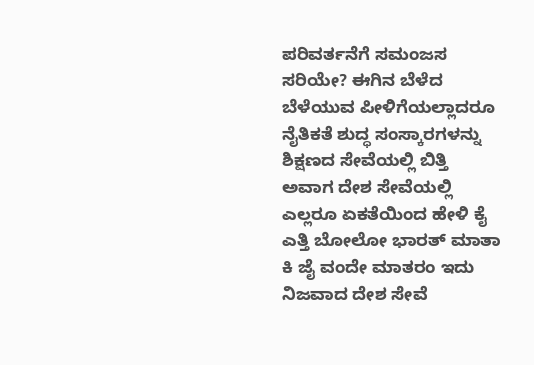ಪರಿವರ್ತನೆಗೆ ಸಮಂಜಸ ಸರಿಯೇ? ಈಗಿನ ಬೆಳೆದ ಬೆಳೆಯುವ ಪೀಳಿಗೆಯಲ್ಲಾದರೂ ನೈತಿಕತೆ ಶುದ್ಧ ಸಂಸ್ಕಾರಗಳನ್ನು ಶಿಕ್ಷಣದ ಸೇವೆಯಲ್ಲಿ ಬಿತ್ತಿ ಅವಾಗ ದೇಶ ಸೇವೆಯಲ್ಲಿ ಎಲ್ಲರೂ ಏಕತೆಯಿಂದ ಹೇಳಿ ಕೈ ಎತ್ತಿ ಬೋಲೋ ಭಾರತ್ ಮಾತಾ ಕಿ ಜೈ ವಂದೇ ಮಾತರಂ ಇದು ನಿಜವಾದ ದೇಶ ಸೇವೆ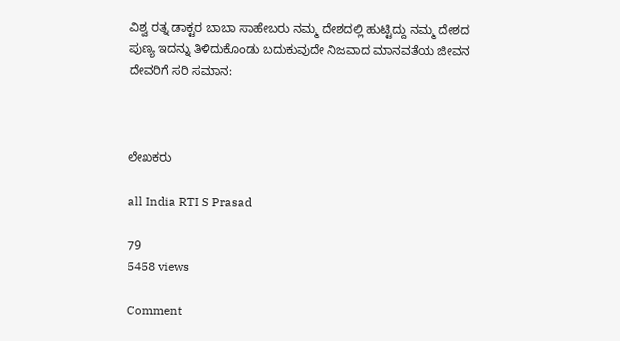ವಿಶ್ವ ರತ್ನ ಡಾಕ್ಟರ ಬಾಬಾ ಸಾಹೇಬರು ನಮ್ಮ ದೇಶದಲ್ಲಿ ಹುಟ್ಟಿದ್ದು ನಮ್ಮ ದೇಶದ ಪುಣ್ಯ ಇದನ್ನು ತಿಳಿದುಕೊಂಡು ಬದುಕುವುದೇ ನಿಜವಾದ ಮಾನವತೆಯ ಜೀವನ ದೇವರಿಗೆ ಸರಿ ಸಮಾನ:



ಲೇಖಕರು

all India RTI S Prasad

79
5458 views

Comment